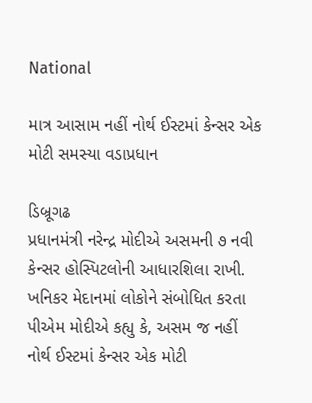National

માત્ર આસામ નહીં નોર્થ ઈસ્ટમાં કેન્સર એક મોટી સમસ્યા વડાપ્રધાન

ડિબ્રૂગઢ
પ્રધાનમંત્રી નરેન્દ્ર મોદીએ અસમની ૭ નવી કેન્સર હોસ્પિટલોની આધારશિલા રાખી. ખનિકર મેદાનમાં લોકોને સંબોધિત કરતા પીએમ મોદીએ કહ્યુ કે, અસમ જ નહીં નોર્થ ઈસ્ટમાં કેન્સર એક મોટી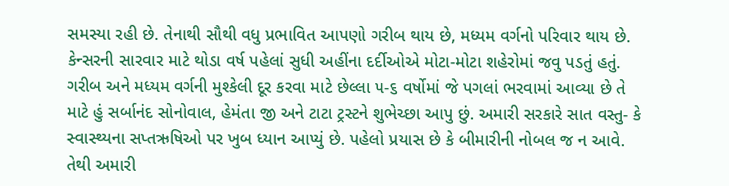સમસ્યા રહી છે. તેનાથી સૌથી વધુ પ્રભાવિત આપણો ગરીબ થાય છે, મધ્યમ વર્ગનો પરિવાર થાય છે. કેન્સરની સારવાર માટે થોડા વર્ષ પહેલાં સુધી અહીંના દર્દીઓએ મોટા-મોટા શહેરોમાં જવુ પડતું હતું. ગરીબ અને મધ્યમ વર્ગની મુશ્કેલી દૂર કરવા માટે છેલ્લા ૫-૬ વર્ષોમાં જે પગલાં ભરવામાં આવ્યા છે તે માટે હું સર્બાનંદ સોનોવાલ, હેમંતા જી અને ટાટા ટ્રસ્ટને શુભેચ્છા આપુ છું. અમારી સરકારે સાત વસ્તુ- કે સ્વાસ્થ્યના સપ્તઋષિઓ પર ખુબ ધ્યાન આપ્યું છે. પહેલો પ્રયાસ છે કે બીમારીની નોબલ જ ન આવે. તેથી અમારી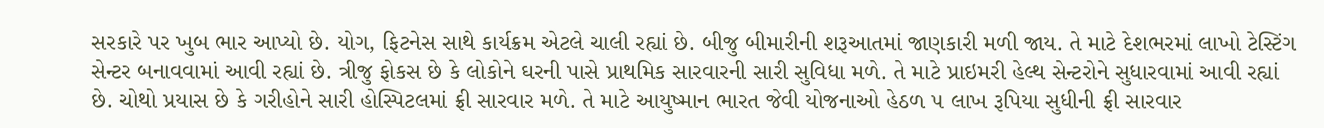સરકારે પર ખુબ ભાર આપ્યો છે. યોગ, ફિટનેસ સાથે કાર્યક્રમ એટલે ચાલી રહ્યાં છે. બીજુ બીમારીની શરૂઆતમાં જાણકારી મળી જાય. તે માટે દેશભરમાં લાખો ટેસ્ટિંગ સેન્ટર બનાવવામાં આવી રહ્યાં છે. ત્રીજુ ફોકસ છે કે લોકોને ઘરની પાસે પ્રાથમિક સારવારની સારી સુવિધા મળે. તે માટે પ્રાઇમરી હેલ્થ સેન્ટરોને સુધારવામાં આવી રહ્યાં છે. ચોથો પ્રયાસ છે કે ગરીહોને સારી હોસ્પિટલમાં ફ્રી સારવાર મળે. તે માટે આયુષ્માન ભારત જેવી યોજનાઓ હેઠળ ૫ લાખ રૂપિયા સુધીની ફ્રી સારવાર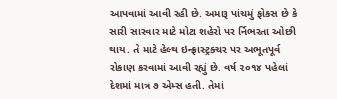આપવામાં આવી રહી છે. અમારૂ પાંચમું ફોકસ છે કે સારી સારવાર માટે મોટા શહેરો પર ર્નિભરતા ઓછી થાય. તે માટે હેલ્થ ઇન્ફ્રાસ્ટ્રક્ચર પર અભૂતપૂર્વ રોકાણ કરવામાં આવી રહ્યું છે. વર્ષ ૨૦૧૪ પહેલાં દેશમાં માત્ર ૭ એમ્સ હતી. તેમાં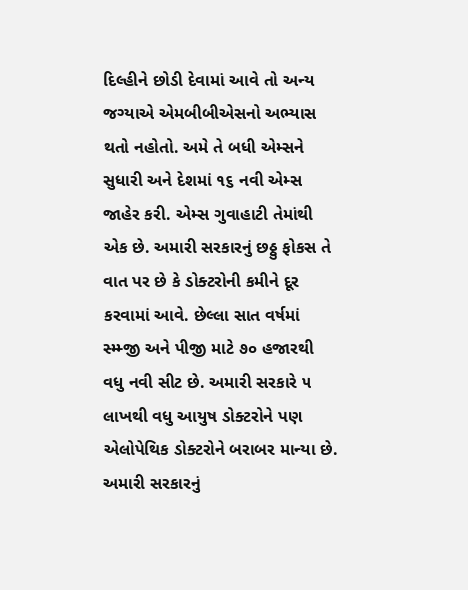દિલ્હીને છોડી દેવામાં આવે તો અન્ય જગ્યાએ એમબીબીએસનો અભ્યાસ થતો નહોતો. અમે તે બધી એમ્સને સુધારી અને દેશમાં ૧૬ નવી એમ્સ જાહેર કરી. એમ્સ ગુવાહાટી તેમાંથી એક છે. અમારી સરકારનું છઠ્ઠુ ફોકસ તે વાત પર છે કે ડોક્ટરોની કમીને દૂર કરવામાં આવે. છેલ્લા સાત વર્ષમાં સ્મ્મ્જી અને પીજી માટે ૭૦ હજારથી વધુ નવી સીટ છે. અમારી સરકારે ૫ લાખથી વધુ આયુષ ડોક્ટરોને પણ એલોપેથિક ડોક્ટરોને બરાબર માન્યા છે. અમારી સરકારનું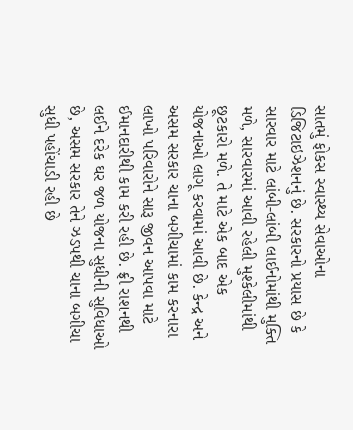સાતમું ફોકસ સ્વાસ્થ્ય સેવાઓના ડિજિટાઇઝેશનનું છે. સરકારનો પ્રયાસ છે કે સારવાર માટે લાંબી-લાંબી લાઈનોમાંથી મુક્તિ મળે, સારવારમાં આવી રહેલી મુશ્કેલીમાંથી છૂટકારો મળે. તે માટે એક બાદ એક યોજનાઓ લાગૂ કરવામાં આવી છે. કેન્દ્ર અને અસમ સરકાર ચાના બગીચામાં કામ કરનારા લાખો પરિવારોને સારૂ જીવન આપવા માટે ઈમાનદારીથી કામ કરી રહી છે. ફ્રી રાશનથી લઈને દરેક ઘર જળ યોજના સુધીની સુવિધાઓ છે, અસમ સરકાર તેને ઝડપથી ચાના બગીચા સુધી પહોંચાડી રહી છે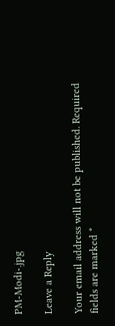PM-Modi-.jpg

Leave a Reply

Your email address will not be published. Required fields are marked *